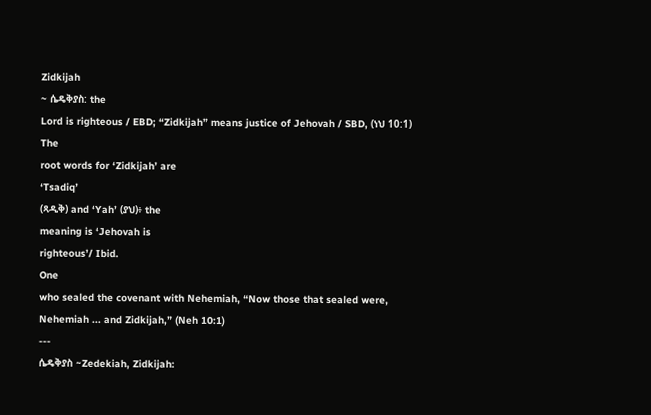Zidkijah
~ ሴዴቅያስ: the
Lord is righteous / EBD; “Zidkijah” means justice of Jehovah / SBD, (ነህ 10:1)
The
root words for ‘Zidkijah’ are
‘Tsadiq’
(ጻዲቅ) and ‘Yah’ (ያህ)፥ the
meaning is ‘Jehovah is
righteous’/ Ibid.
One
who sealed the covenant with Nehemiah, “Now those that sealed were,
Nehemiah ... and Zidkijah,” (Neh 10:1)
---
ሴዴቅያስ ~Zedekiah, Zidkijah: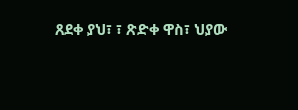ጸደቀ ያህ፣ ፣ ጽድቀ ዋስ፣ ህያው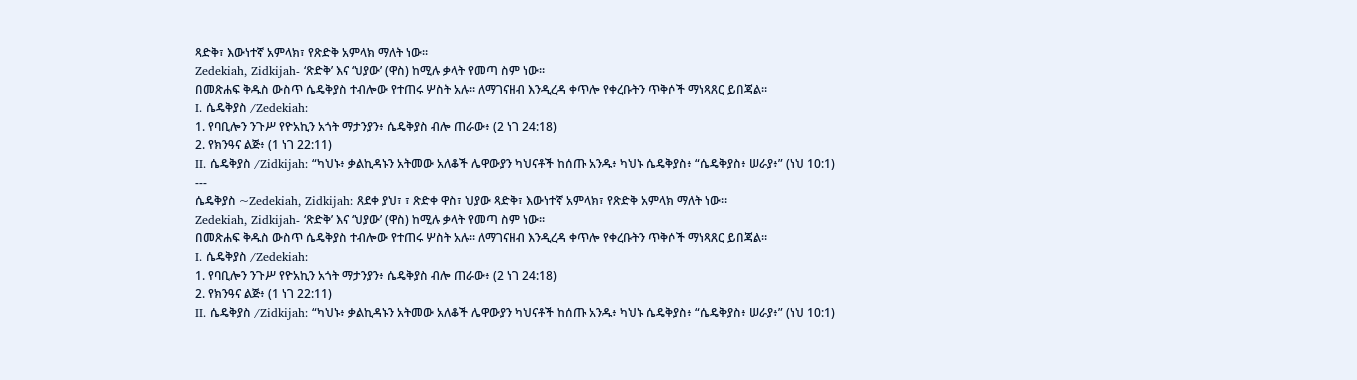ጻድቅ፣ እውነተኛ አምላክ፣ የጽድቅ አምላክ ማለት ነው።
Zedekiah, Zidkijah- ‘ጽድቅ’ እና ‘ህያው’ (ዋስ) ከሚሉ ቃላት የመጣ ስም ነው።
በመጽሐፍ ቅዱስ ውስጥ ሴዴቅያስ ተብሎው የተጠሩ ሦስት አሉ። ለማገናዘብ እንዲረዳ ቀጥሎ የቀረቡትን ጥቅሶች ማነጻጸር ይበጃል።
I. ሴዴቅያስ /Zedekiah:
1. የባቢሎን ንጉሥ የዮአኪን አጎት ማታንያን፥ ሴዴቅያስ ብሎ ጠራው፥ (2 ነገ 24:18)
2. የክንዓና ልጅ፥ (1 ነገ 22:11)
II. ሴዴቅያስ /Zidkijah: “ካህኑ፥ ቃልኪዳኑን አትመው አለቆች ሌዋውያን ካህናቶች ከሰጡ አንዱ፥ ካህኑ ሴዴቅያስ፥ “ሴዴቅያስ፥ ሠራያ፥” (ነህ 10:1)
---
ሴዴቅያስ ~Zedekiah, Zidkijah: ጸደቀ ያህ፣ ፣ ጽድቀ ዋስ፣ ህያው ጻድቅ፣ እውነተኛ አምላክ፣ የጽድቅ አምላክ ማለት ነው።
Zedekiah, Zidkijah- ‘ጽድቅ’ እና ‘ህያው’ (ዋስ) ከሚሉ ቃላት የመጣ ስም ነው።
በመጽሐፍ ቅዱስ ውስጥ ሴዴቅያስ ተብሎው የተጠሩ ሦስት አሉ። ለማገናዘብ እንዲረዳ ቀጥሎ የቀረቡትን ጥቅሶች ማነጻጸር ይበጃል።
I. ሴዴቅያስ /Zedekiah:
1. የባቢሎን ንጉሥ የዮአኪን አጎት ማታንያን፥ ሴዴቅያስ ብሎ ጠራው፥ (2 ነገ 24:18)
2. የክንዓና ልጅ፥ (1 ነገ 22:11)
II. ሴዴቅያስ /Zidkijah: “ካህኑ፥ ቃልኪዳኑን አትመው አለቆች ሌዋውያን ካህናቶች ከሰጡ አንዱ፥ ካህኑ ሴዴቅያስ፥ “ሴዴቅያስ፥ ሠራያ፥” (ነህ 10:1)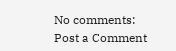No comments:
Post a Comment